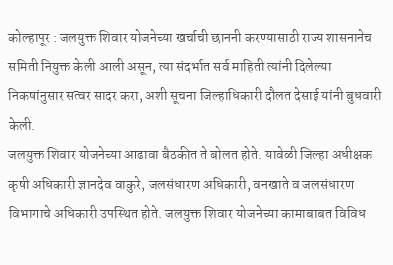कोल्हापूर : जलयुक्त शिवार योजनेच्या खर्चाची छाननी करण्यासाठी राज्य शासनानेच समिती नियुक्त केली आली असून, त्या संदर्भात सर्व माहिती त्यांनी दिलेल्या निकषांनुसार सत्वर सादर करा, अशी सूचना जिल्हाधिकारी दौलत देसाई यांनी बुधवारी केली.
जलयुक्त शिवार योजनेच्या आढावा बैठकीत ते बोलत होते. यावेळी जिल्हा अधीक्षक कृषी अधिकारी ज्ञानदेव वाकुरे, जलसंधारण अधिकारी, वनखाते व जलसंधारण विभागाचे अधिकारी उपस्थित होते. जलयुक्त शिवार योजनेच्या कामाबाबत विविध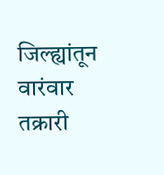जिल्ह्यांतून वारंवार तक्रारी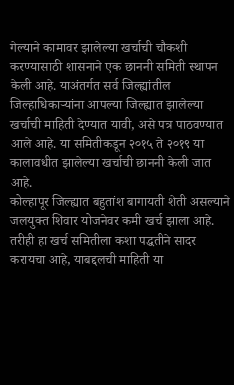गेल्याने कामावर झालेल्या खर्चाची चौकशी करण्यासाठी शासनाने एक छाननी समिती स्थापन केली आहे. याअंतर्गत सर्व जिल्ह्यांतील जिल्हाधिकाऱ्यांना आपल्या जिल्ह्यात झालेल्या खर्चाची माहिती देण्यात यावी, असे पत्र पाठवण्यात आले आहे. या समितीकडून २०१५ ते २०१९ या कालावधीत झालेल्या खर्चाची छाननी केली जात आहे.
कोल्हापूर जिल्ह्यात बहुतांश बागायती शेती असल्याने जलयुक्त शिवार योजनेवर कमी खर्च झाला आहे. तरीही हा खर्च समितीला कशा पद्धतीने सादर करायचा आहे, याबद्दलची माहिती या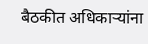बैठकीत अधिकाऱ्यांना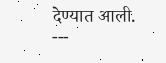देण्यात आली.
---